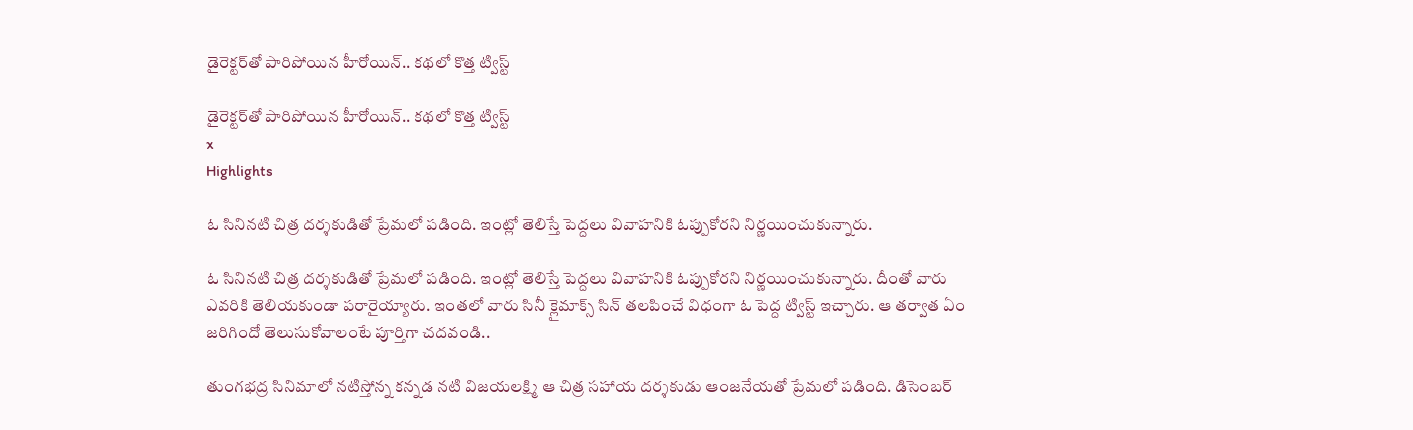డైరెక్టర్‌తో పారిపోయిన హీరోయిన్.. కథలో కొత్త ట్విస్ట్

డైరెక్టర్‌తో పారిపోయిన హీరోయిన్.. కథలో కొత్త ట్విస్ట్
x
Highlights

ఓ సినినటి చిత్ర దర్శకుడితో ప్రేమలో పడింది. ఇంట్లో తెలిస్తే పెద్దలు వివాహనికి ఓప్పుకోరని నిర్ణయించుకున్నారు.

ఓ సినినటి చిత్ర దర్శకుడితో ప్రేమలో పడింది. ఇంట్లో తెలిస్తే పెద్దలు వివాహనికి ఓప్పుకోరని నిర్ణయించుకున్నారు. దీంతో వారు ఎవరికి తెలియకుండా పరారైయ్యారు. ఇంతలో వారు సినీ క్లైమాక్స్ సిన్ తలపించే విధంగా ఓ పెద్ద ట్విస్ట్ ఇచ్చారు. ఆ తర్వాత ఏం జరిగిందో తెలుసుకోవాలంటే పూర్తిగా చదవండి..

తుంగభద్ర సినిమాలో నటిస్తోన్న కన్నడ నటి విజయలక్ష్మి ఆ చిత్ర సహాయ దర్శకుడు ఆంజనేయతో ప్రేమలో పడింది. డిసెంబర్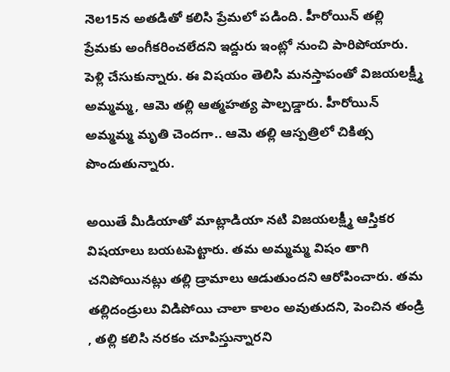నెల15న అతడితో కలిసి ప్రేమలో పడింది. హీరోయిన్ తల్లి ప్రేమకు అంగీకరించలేదని ఇద్దురు ఇంట్లో నుంచి పారిపోయారు. పెళ్లి చేసుకున్నారు. ఈ విషయం తెలిసి మనస్తాపంతో విజయలక్ష్మీ అమ్మమ్మ, ఆమె తల్లి ఆత్మహత్య పాల్పడ్డారు. హీరోయిన్ అమ్మమ్మ మృతి చెందగా.. ఆమె తల్లి ఆస్పత్రిలో చికిత్స పొందుతున్నారు.

అయితే మీడియాతో మాట్లాడియా నటి విజయలక్ష్మీ ఆస్తికర విషయాలు బయటపెట్టారు. తమ అమ్మమ్మ విషం తాగి చనిపోయినట్లు తల్లి డ్రామాలు ఆడుతుందని ఆరోపించారు. తమ తల్లిదండ్రులు విడిపోయి చాలా కాలం అవుతుదని, పెంచిన తండ్రి , తల్లి కలిసి నరకం చూపిస్తున్నారని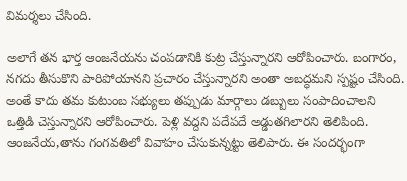విమర్శలు చేసింది.

అలాగే తన భార్త ఆంజనేయను చంపడానికి కుట్ర చేస్తున్నారని ఆరోపించారు. బంగారం, నగదు తీసుకొని పారిపోయానని ప్రచారం చేస్తున్నారని అంతా అబద్ధమని స్పష్టం చేసింది. అంతే కాదు తమ కుటుంబ సభ్యులు తప్పుడు మార్గాలు డబ్బులు సంపాదించాలని ఒత్తిడి చెస్తున్నారని ఆరోపించారు. పెళ్లి వద్దని పదేపదే అడ్డుతగిలారని తెలిపింది. ఆంజనేయ,తాను గంగవతిలో వివాహం చేసుకున్నట్టు తెలిపారు. ఈ సందర్భంగా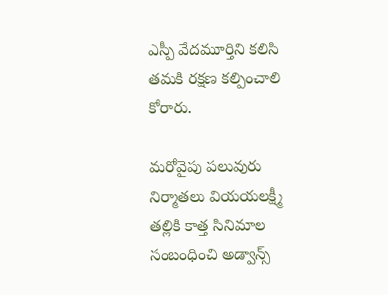ఎస్పీ వేదమూర్తిని కలిసి తమకి రక్షణ కల్పించాలి కోరారు.

మరోవైపు పలువురు నిర్మాతలు వియయలక్ష్మీ తల్లికి కాత్త సినిమాల సంబంధించి అడ్వాన్స్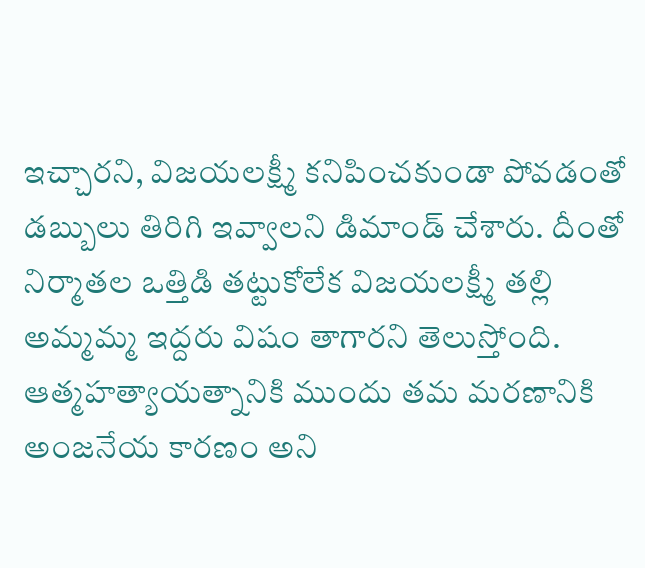ఇచ్చారని, విజయలక్ష్మీ కనిపించకుండా పోవడంతో డబ్బులు తిరిగి ఇవ్వాలని డిమాండ్ చేశారు. దీంతో నిర్మాతల ఒత్తిడి తట్టుకోలేక విజయలక్ష్మీ తల్లి అమ్మమ్మ ఇద్దరు విషం తాగారని తెలుస్తోంది. ఆత్మహత్యాయత్నానికి ముందు తమ మరణానికి అంజనేయ కారణం అని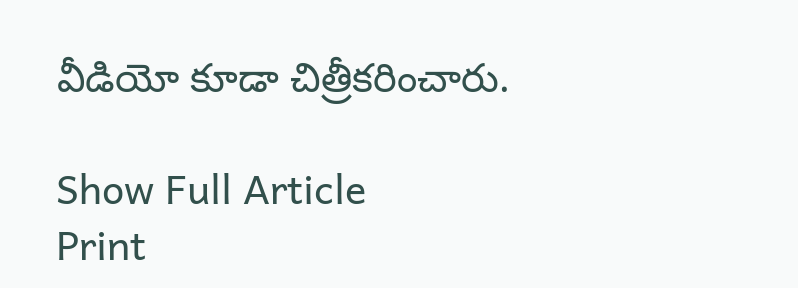వీడియో కూడా చిత్రీకరించారు.

Show Full Article
Print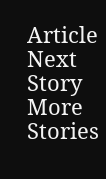Article
Next Story
More Stories